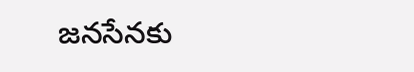జనసేనకు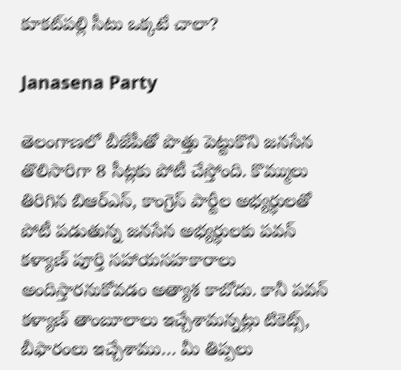కూకట్‌పల్లి సీటు ఒక్కటే చాలా?

Janasena Party

తెలంగాణలో బీజేపీతో పొత్తు పెట్టుకొని జనసేన తొలిసారిగా 8 సీట్లకు పోటీ చేస్తోంది. కొమ్ములు తిరిగిన బిఆర్ఎస్, కాంగ్రెస్ పార్టీల అభ్యర్ధులతో పోటీ పడుతున్న జనసేన అభ్యర్ధులకు పవన్‌ కళ్యాణ్‌ పూర్తి సహాయసహకారాలు అందిస్తారనుకోవడం అత్యాశ కాబోదు. కానీ పవన్‌ కళ్యాణ్‌ తాంబూలాలు ఇచ్చేశామన్నట్లు టికెట్స్, బీఫారంలు ఇచ్చేశాము… మీ తిప్పలు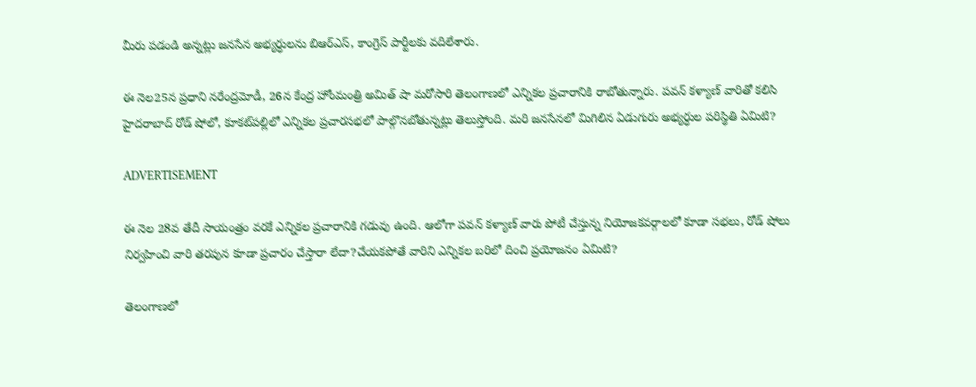మీరు పడండి అన్నట్లు జనసేన అభ్యర్ధులను బిఆర్ఎస్, కాంగ్రెస్ పార్టీలకు వదిలేశారు.

ఈ నెల25న ప్రధాని నరేంద్రమోడీ, 26న కేంద్ర హోంమంత్రి అమిత్ షా మరోసారి తెలంగాణలో ఎన్నికల ప్రచారానికి రాబోతున్నారు. పవన్‌ కళ్యాణ్‌ వారితో కలిసి హైదరాబాద్‌ రోడ్ షోలో, కూకట్‌పల్లిలో ఎన్నికల ప్రచారసభలో పాల్గొనబోతున్నట్లు తెలుస్తోంది. మరి జనసేనలో మిగిలిన ఏడుగురు అభ్యర్ధుల పరిస్థితి ఏమిటి?

ADVERTISEMENT

ఈ నెల 28వ తేదీ సాయంత్రం వరకే ఎన్నికల ప్రచారానికి గడువు ఉంది. ఆలోగా పవన్‌ కళ్యాణ్‌ వారు పోటీ చేస్తున్న నియోజకవర్గాలలో కూడా సభలు, రోడ్ షోలు నిర్వహించి వారి తరపున కూడా ప్రచారం చేస్తారా లేదా?చేయకపోతే వారిని ఎన్నికల బరిలో దించి ప్రయోజనం ఏమిటి?

తెలంగాణలో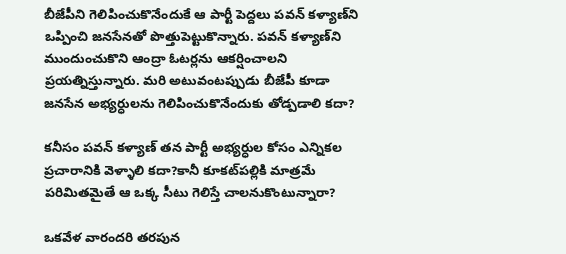బీజేపీని గెలిపించుకొనేందుకే ఆ పార్టీ పెద్దలు పవన్‌ కళ్యాణ్‌ని ఒప్పించి జనసేనతో పొత్తుపెట్టుకొన్నారు. పవన్‌ కళ్యాణ్‌ని ముందుంచుకొని ఆంద్రా ఓటర్లను ఆకర్షించాలని ప్రయత్నిస్తున్నారు. మరి అటువంటప్పుడు బీజేపీ కూడా జనసేన అభ్యర్ధులను గెలిపించుకొనేందుకు తోడ్పడాలి కదా?

కనీసం పవన్‌ కళ్యాణ్‌ తన పార్టీ అభ్యర్ధుల కోసం ఎన్నికల ప్రచారానికి వెళ్ళాలి కదా?కానీ కూకట్‌పల్లికి మాత్రమే పరిమితమైతే ఆ ఒక్క సీటు గెలిస్తే చాలనుకొంటున్నారా?

ఒకవేళ వారందరి తరపున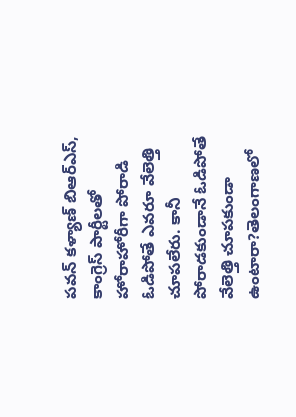పవన్‌ కళ్యాణ్‌ బిఆర్ఎస్, కాంగ్రెస్‌ పార్టీలతో హోరాహోరీగా పోరాడి ఓడిపోతే ఎవరూ వేలెత్తి చూపలేరు. కానీ పోరాడకుండానే ఓడిపోతే వేలెత్తి చూపకుండా ఉంటారా?తెలంగాణలో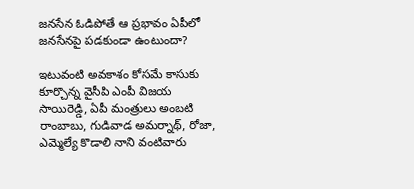జనసేన ఓడిపోతే ఆ ప్రభావం ఏపీలో జనసేనపై పడకుండా ఉంటుందా?

ఇటువంటి అవకాశం కోసమే కాసుకు కూర్చొన్న వైసీపి ఎంపీ విజయ సాయిరెడ్డి, ఏపీ మంత్రులు అంబటి రాంబాబు, గుడివాడ అమర్నాథ్, రోజా, ఎమ్మెల్యే కొడాలి నాని వంటివారు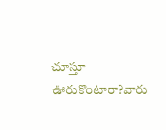చూస్తూ ఊరుకొంటారా?వారు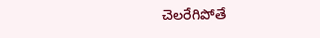చెలరేగిపోతే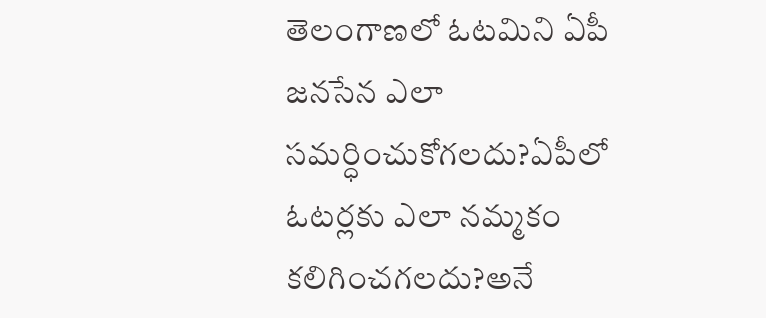తెలంగాణలో ఓటమిని ఏపీ జనసేన ఎలా సమర్ధించుకోగలదు?ఏపీలో ఓటర్లకు ఎలా నమ్మకం కలిగించగలదు?అనే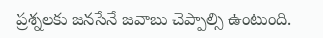ప్రశ్నలకు జనసేనే జవాబు చెప్పాల్సి ఉంటుంది.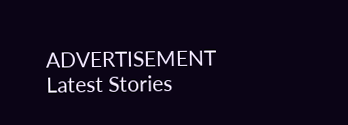ADVERTISEMENT
Latest Stories